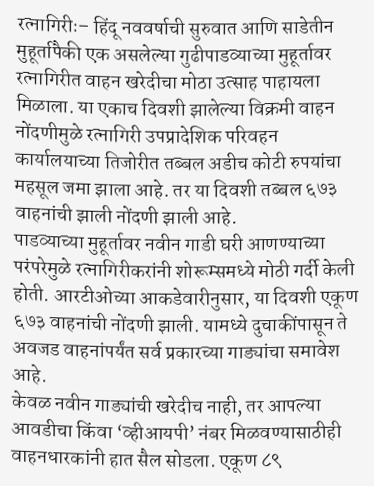रत्नागिरीः– हिंदू नववर्षाची सुरुवात आणि साडेतीन मुहूर्तापैकी एक असलेल्या गुढीपाडव्याच्या मुहूर्तावर रत्नागिरीत वाहन खरेदीचा मोठा उत्साह पाहायला मिळाला. या एकाच दिवशी झालेल्या विक्रमी वाहन नोंदणीमुळे रत्नागिरी उपप्रादेशिक परिवहन कार्यालयाच्या तिजोरीत तब्बल अडीच कोटी रुपयांचा महसूल जमा झाला आहे. तर या दिवशी तब्बल ६७३ वाहनांची झाली नोंदणी झाली आहे.
पाडव्याच्या मुहूर्तावर नवीन गाडी घरी आणण्याच्या परंपरेमुळे रत्नागिरीकरांनी शोरूम्समध्ये मोठी गर्दी केली होती. आरटीओच्या आकडेवारीनुसार, या दिवशी एकूण ६७३ वाहनांची नोंदणी झाली. यामध्ये दुचाकींपासून ते अवजड वाहनांपर्यंत सर्व प्रकारच्या गाड्यांचा समावेश आहे.
केवळ नवीन गाड्यांची खरेदीच नाही, तर आपल्या आवडीचा किंवा ‘व्हीआयपी’ नंबर मिळवण्यासाठीही वाहनधारकांनी हात सैल सोडला. एकूण ८९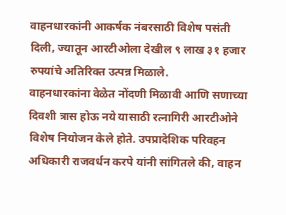वाहनधारकांनी आकर्षक नंबरसाठी विशेष पसंती दिली, ज्यातून आरटीओला देखील ९ लाख ३१ हजार रुपयांचे अतिरिक्त उत्पन्न मिळाले.
वाहनधारकांना वेळेत नोंदणी मिळावी आणि सणाच्या दिवशी त्रास होऊ नये यासाठी रत्नागिरी आरटीओने विशेष नियोजन केले होते. उपप्रादेशिक परिवहन अधिकारी राजवर्धन करपे यांनी सांगितले की, वाहन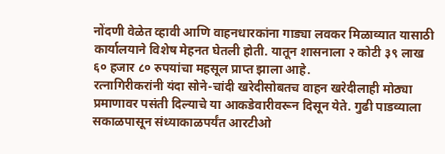नोंदणी वेळेत व्हावी आणि वाहनधारकांना गाड्या लवकर मिळाव्यात यासाठी कार्यालयाने विशेष मेहनत घेतली होती. यातून शासनाला २ कोटी ३९ लाख ६० हजार ८० रुपयांचा महसूल प्राप्त झाला आहे.
रत्नागिरीकरांनी यंदा सोने-चांदी खरेदीसोबतच वाहन खरेदीलाही मोठ्या प्रमाणावर पसंती दिल्याचे या आकडेवारीवरून दिसून येते. गुढी पाडव्याला सकाळपासून संध्याकाळपर्यंत आरटीओ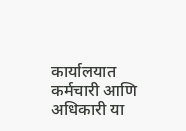कार्यालयात कर्मचारी आणि अधिकारी या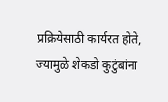प्रक्रियेसाठी कार्यरत होते, ज्यामुळे शेकडो कुटुंबांना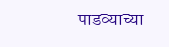पाडव्याच्या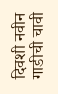दिवशी नवीन गाडीची चावी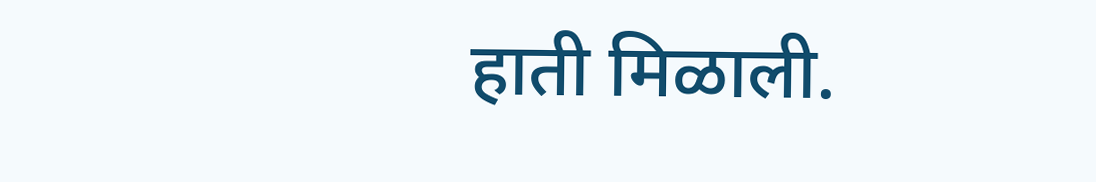हाती मिळाली.